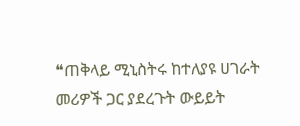❝ጠቅላይ ሚኒስትሩ ከተለያዩ ሀገራት መሪዎች ጋር ያደረጉት ውይይት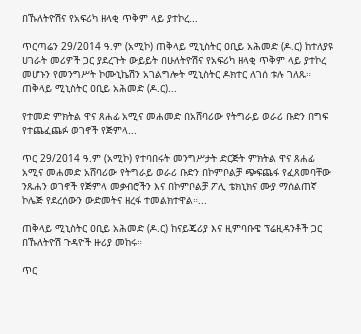በኹለትዮሽና የአፍሪካ ዘላቂ ጥቅም ላይ ያተኮረ...

ጥርጣሬን 29/2014 ዓ.ም (አሚኮ) ጠቅላይ ሚኒስትር ዐቢይ አሕመድ (ዶ.ር) ከተለያዩ ሀገራት መሪዎች ጋር ያደረጉት ውይይት በሁለትዮሽና የአፍሪካ ዘላቂ ጥቅም ላይ ያተኮረ መሆኑን የመንግሥት ኮሙኒኬሽን አገልግሎት ሚኒስትር ዶክተር ለገሰ ቱሉ ገለጹ።  ጠቅላይ ሚኒስትር ዐቢይ አሕመድ (ዶ.ር)...

የተመድ ምክትል ዋና ጸሐፊ አሚና መሐመድ በአሸባሪው የትግራይ ወራሪ ቡድን በግፍ የተጨፈጨፉ ወገኖች የጅምላ...

ጥር 29/2014 ዓ.ም (አሚኮ) የተባበሩት መንግሥታት ድርጅት ምክትል ዋና ጸሐፊ አሚና መሐመድ አሸባሪው የትግራይ ወራሪ ቡድን በኮምቦልቻ ጭፍጨፋ የፈጸመባቸው ንጹሐን ወገኖች የጅምላ መቃብሮችን እና በኮምቦልቻ ፖሊ ቴክኒክና ሙያ ማሰልጠኛ ኮሌጅ የደረሰውን ውድመትና ዘረፋ ተመልክተዋል።...

ጠቅላይ ሚኒስትር ዐቢይ አሕመድ (ዶ.ር) ከናይጄሪያ እና ዚምባቡዌ ፕሬዚዳንቶች ጋር በኹለትዮሽ ጉዳዮች ዙሪያ መከሩ።

ጥር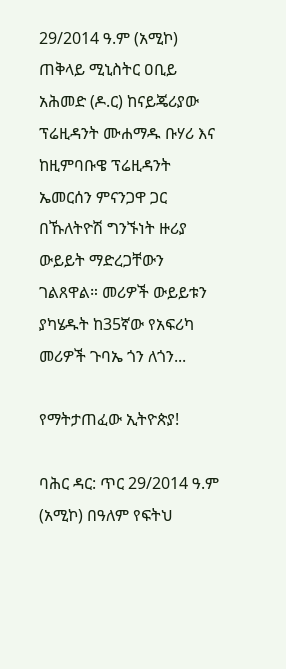29/2014 ዓ.ም (አሚኮ) ጠቅላይ ሚኒስትር ዐቢይ አሕመድ (ዶ.ር) ከናይጄሪያው ፕሬዚዳንት ሙሐማዱ ቡሃሪ እና ከዚምባቡዌ ፕሬዚዳንት ኤመርሰን ምናንጋዋ ጋር በኹለትዮሽ ግንኙነት ዙሪያ ውይይት ማድረጋቸውን ገልጸዋል። መሪዎች ውይይቱን ያካሄዱት ከ35ኛው የአፍሪካ መሪዎች ጉባኤ ጎን ለጎን...

የማትታጠፈው ኢትዮጵያ!

ባሕር ዳር: ጥር 29/2014 ዓ.ም (አሚኮ) በዓለም የፍትህ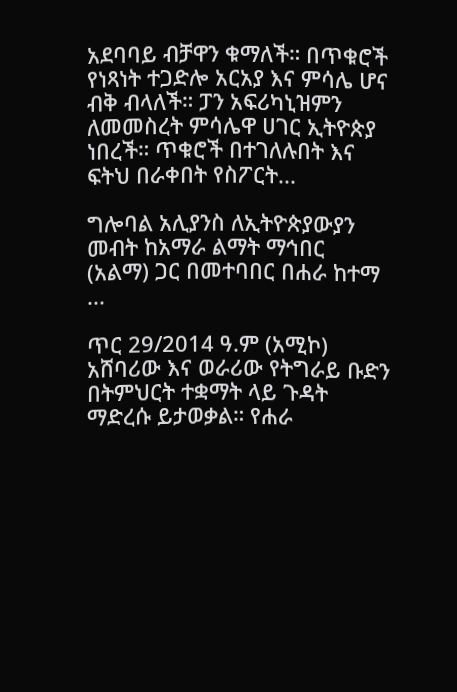አደባባይ ብቻዋን ቁማለች። በጥቁሮች የነጻነት ተጋድሎ አርአያ እና ምሳሌ ሆና ብቅ ብላለች። ፓን አፍሪካኒዝምን ለመመስረት ምሳሌዋ ሀገር ኢትዮጵያ ነበረች። ጥቁሮች በተገለሉበት እና ፍትህ በራቀበት የስፖርት...

ግሎባል አሊያንስ ለኢትዮጵያውያን መብት ከአማራ ልማት ማኅበር (አልማ) ጋር በመተባበር በሐራ ከተማ ...

ጥር 29/2014 ዓ.ም (አሚኮ) አሸባሪው እና ወራሪው የትግራይ ቡድን በትምህርት ተቋማት ላይ ጉዳት ማድረሱ ይታወቃል። የሐራ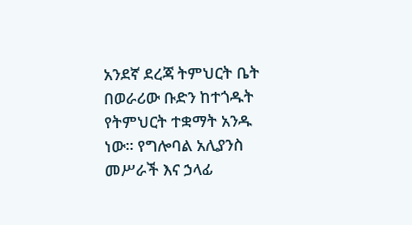አንደኛ ደረጃ ትምህርት ቤት በወራሪው ቡድን ከተጎዱት የትምህርት ተቋማት አንዱ ነው። የግሎባል አሊያንስ መሥራች እና ኃላፊ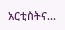አርቲስትና...